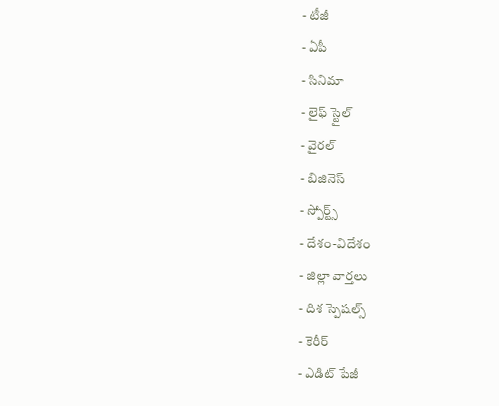- టీజీ
- ఏపీ
- సినిమా
- లైఫ్ స్టైల్
- వైరల్
- బిజినెస్
- స్పోర్ట్స్
- దేశం-విదేశం
- జిల్లా వార్తలు
- దిశ స్పెషల్స్
- కెరీర్
- ఎడిట్ పేజీ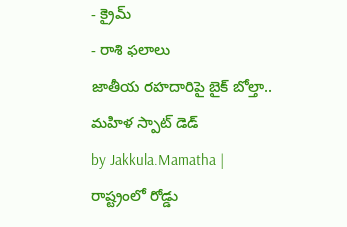- క్రైమ్
- రాశి ఫలాలు
జాతీయ రహదారిపై బైక్ బోల్తా.. మహిళ స్పాట్ డెడ్
by Jakkula.Mamatha |
రాష్ట్రంలో రోడ్డు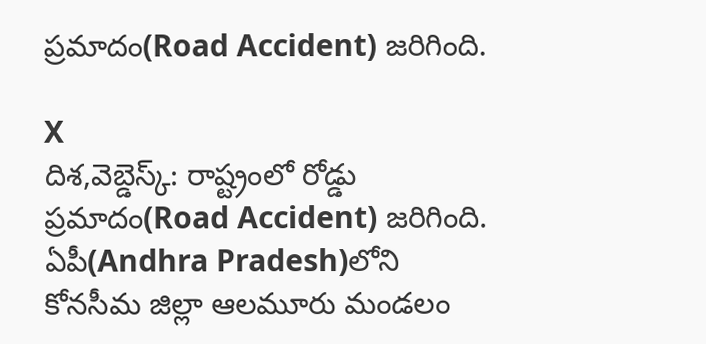ప్రమాదం(Road Accident) జరిగింది.

X
దిశ,వెబ్డెస్క్: రాష్ట్రంలో రోడ్డు ప్రమాదం(Road Accident) జరిగింది. ఏపీ(Andhra Pradesh)లోని కోనసీమ జిల్లా ఆలమూరు మండలం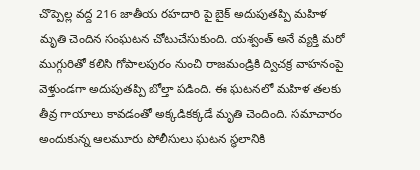చొప్పెల్ల వద్ద 216 జాతీయ రహదారి పై బైక్ అదుపుతప్పి మహిళ మృతి చెందిన సంఘటన చోటుచేసుకుంది. యశ్వంత్ అనే వ్యక్తి మరో ముగ్గురితో కలిసి గోపాలపురం నుంచి రాజమండ్రికి ద్విచక్ర వాహనంపై వెళ్తుండగా అదుపుతప్పి బోల్తా పడింది. ఈ ఘటనలో మహిళ తలకు తీవ్ర గాయాలు కావడంతో అక్కడికక్కడే మృతి చెందింది. సమాచారం అందుకున్న ఆలమూరు పోలీసులు ఘటన స్థలానికి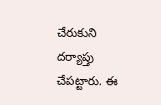చేరుకుని దర్యాప్తు చేపట్టారు. ఈ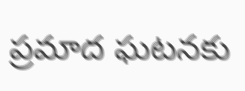ప్రమాద ఘటనకు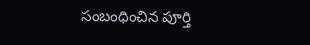సంబంధించిన పూర్తి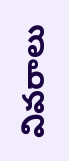వివరాలు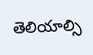తెలియాల్సి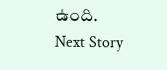ఉంది.
Next Story